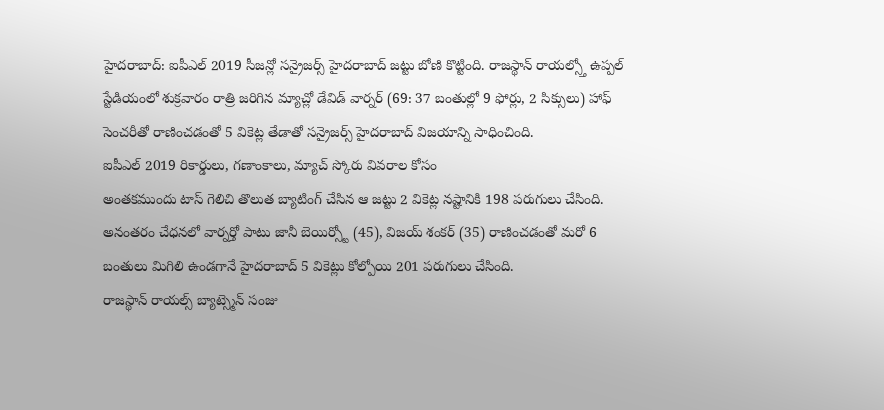హైదరాబాద్: ఐపీఎల్ 2019 సీజన్లో సన్రైజర్స్ హైదరాబాద్ జట్టు బోణి కొట్టింది. రాజస్థాన్ రాయల్స్తో ఉప్పల్ స్టేడియంలో శుక్రవారం రాత్రి జరిగిన మ్యాచ్లో డేవిడ్ వార్నర్ (69: 37 బంతుల్లో 9 ఫోర్లు, 2 సిక్సులు) హాఫ్ సెంచరీతో రాణించడంతో 5 వికెట్ల తేడాతో సన్రైజర్స్ హైదరాబాద్ విజయాన్ని సాధించింది.
ఐపీఎల్ 2019 రికార్డులు, గణాంకాలు, మ్యాచ్ స్కోరు వివరాల కోసం
అంతకముందు టాస్ గెలిచి తొలుత బ్యాటింగ్ చేసిన ఆ జట్టు 2 వికెట్ల నష్టానికి 198 పరుగులు చేసింది. అనంతరం చేధనలో వార్నర్తో పాటు జానీ బెయిర్స్టో (45), విజయ్ శంకర్ (35) రాణించడంతో మరో 6 బంతులు మిగిలి ఉండగానే హైదరాబాద్ 5 వికెట్లు కోల్పోయి 201 పరుగులు చేసింది.
రాజస్థాన్ రాయల్స్ బ్యాట్స్మెన్ సంజు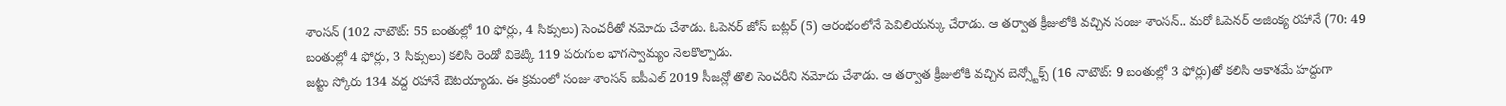శాంసన్ (102 నాటౌట్: 55 బంతుల్లో 10 ఫోర్లు, 4 సిక్సులు) సెంచరీతో నమోదు చేశాడు. ఓపెనర్ జోస్ బట్లర్ (5) ఆరంభంలోనే పెవిలియన్కు చేరాడు. ఆ తర్వాత క్రీజులోకి వచ్చిన సంజు శాంసన్.. మరో ఓపెనర్ అజింక్య రహానే (70: 49 బంతుల్లో 4 ఫోర్లు, 3 సిక్సులు) కలిసి రెండో వికెట్కి 119 పరుగుల భాగస్వామ్యం నెలకొల్పాడు.
జట్టు స్కోరు 134 వద్ద రహానే ఔటయ్యాడు. ఈ క్రమంలో సంజు శాంసన్ ఐపీఎల్ 2019 సీజన్లో తొలి సెంచరీని నమోదు చేశాడు. ఆ తర్వాత క్రీజులోకి వచ్చిన బెన్స్టోక్స్ (16 నాటౌట్: 9 బంతుల్లో 3 ఫోర్లు)తో కలిసి ఆకాశమే హద్దుగా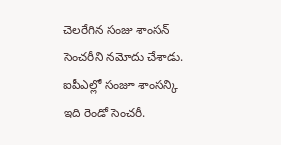చెలరేగిన సంజు శాంసన్ సెంచరీని నమోదు చేశాడు. ఐపీఎల్లో సంజూ శాంసన్కి ఇది రెండో సెంచరీ.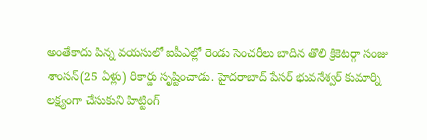అంతేకాదు పిన్న వయసులో ఐపీఎల్లో రెండు సెంచరీలు బాదిన తొలి క్రికెటర్గా సంజు శాంసన్(25 ఏళ్లు) రికార్డు సృష్టించాడు. హైదరాబాద్ పేసర్ భువనేశ్వర్ కుమార్ని లక్ష్యంగా చేసుకుని హిట్టింగ్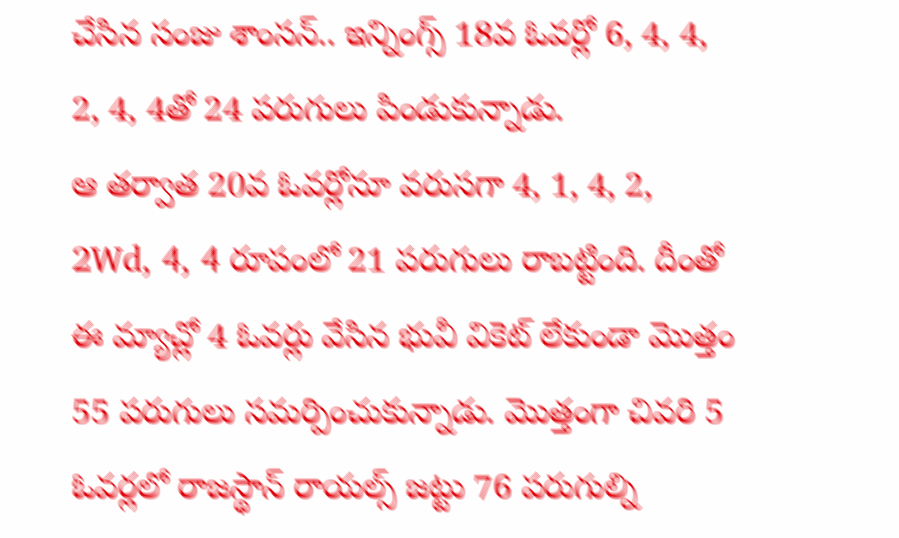చేసిన సంజు శాంసన్.. ఇన్నింగ్స్ 18వ ఓవర్లో 6, 4, 4, 2, 4, 4తో 24 పరుగులు పిండుకున్నాడు.
ఆ తర్వాత 20వ ఓవర్లోనూ వరుసగా 4, 1, 4, 2, 2Wd, 4, 4 రూపంలో 21 పరుగులు రాబట్టింది. దీంతో ఈ మ్యాచ్లో 4 ఓవర్లు వేసిన భువీ వికెట్ లేకుండా మొత్తం 55 పరుగులు సమర్పించుకున్నాడు. మొత్తంగా చివరి 5 ఓవర్లలో రాజస్థాన్ రాయల్స్ జట్టు 76 పరుగుల్ని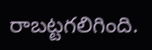రాబట్టగలిగింది.